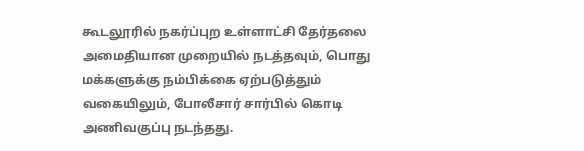கூடலூரில் நகர்ப்புற உள்ளாட்சி தேர்தலை அமைதியான முறையில் நடத்தவும், பொது மக்களுக்கு நம்பிக்கை ஏற்படுத்தும் வகையிலும், போலீசார் சார்பில் கொடி அணிவகுப்பு நடந்தது.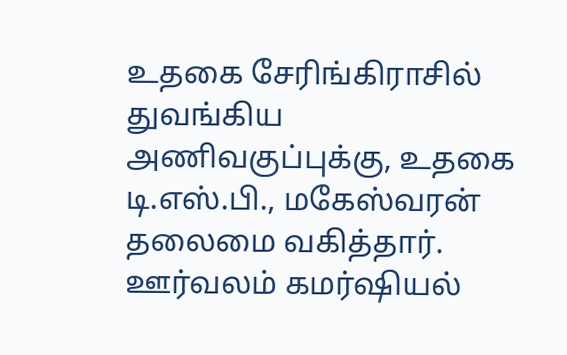உதகை சேரிங்கிராசில் துவங்கிய அணிவகுப்புக்கு, உதகை டி.எஸ்.பி., மகேஸ்வரன் தலைமை வகித்தார்.
ஊர்வலம் கமர்ஷியல்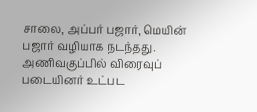சாலை, அப்பர் பஜார், மெயின் பஜார் வழியாக நடந்தது. அணிவகுப்பில் விரைவுப் படையினர் உட்பட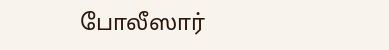போலீஸார்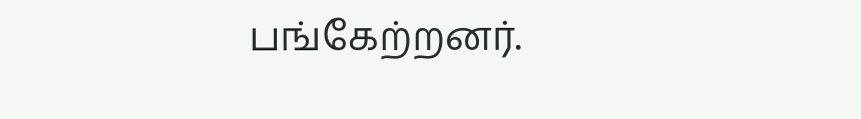பங்கேற்றனர்.